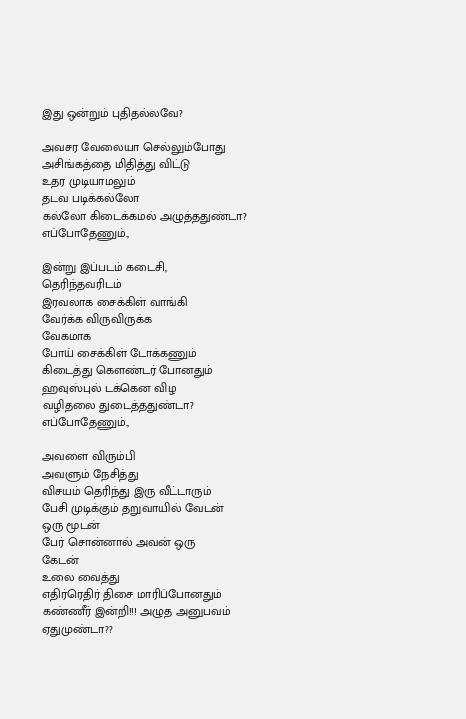இது ஒன்றும் புதிதல்லவே?

அவசர வேலையா செல்லும்போது
அசிங்கத்தை மிதித்து விட்டு
உதர முடியாமலும்
தடவ படிக்கல்லோ
கல்லோ கிடைக்கமல் அழுத்ததுண்டா?
எப்போதேணும்.,

இன்று இப்படம் கடைசி,
தெரிந்தவரிடம்
இரவலாக சைக்கிள் வாங்கி
வேர்க்க விருவிருக்க
வேகமாக
போய் சைக்கிள் டோக்கணும்
கிடைத்து கெளண்டர் போனதும்
ஹவுஸ்புல் டக்கென விழ
வழிதலை துடைத்ததுண்டா?
எப்போதேணும்.,

அவளை விரும்பி
அவளும் நேசித்து
விசயம் தெரிந்து இரு வீட்டாரும்
பேசி முடிக்கும் தறுவாயில் வேடன்
ஒரு மூடன்
பேர் சொன்னால் அவன் ஒரு
கேடன்
உலை வைத்து
எதிர்ரெதிர் திசை மாரிப்போனதும்
கண்ணீர் இன்றி!!! அழுத அனுபவம்
ஏதுமுண்டா??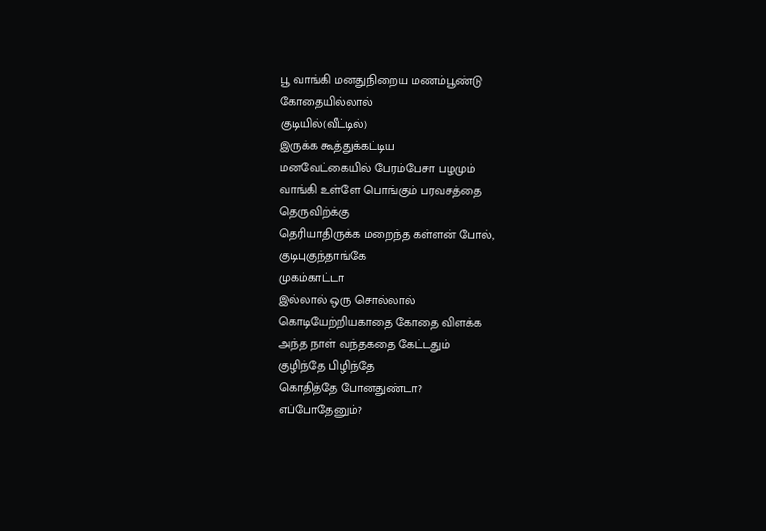பூ வாங்கி மனதுநிறைய மணம்பூண்டு
கோதையில்லால்
குடியில்(வீட்டில்)
இருக்க கூத்துக்கட்டிய
மனவேட்கையில் பேரம்பேசா பழமும்
வாங்கி உள்ளே பொங்கும் பரவசத்தை
தெருவிற்க்கு
தெரியாதிருக்க மறைந்த கள்ளன் போல்,
குடிபுகுந்தாங்கே
முகம்காட்டா
இல்லால் ஒரு சொல்லால்
கொடியேற்றியகாதை கோதை விளக்க
அந்த நாள் வந்தகதை கேட்டதும்
குழிந்தே பிழிந்தே
கொதித்தே போனதுண்டா?
எப்போதேனும்?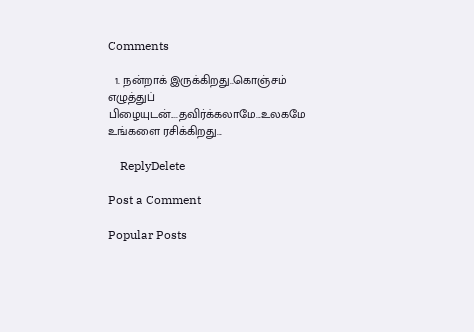Comments

  1. நன்றாக் இருக்கிறது..கொஞ்சம் எழுத்துப் பிழையுடன்....தவிர்க்கலாமே...உலகமே உங்களை ரசிக்கிறது...

    ReplyDelete

Post a Comment

Popular Posts